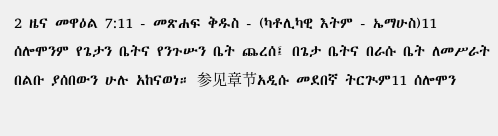2 ዜና መዋዕል 7:11 - መጽሐፍ ቅዱስ - (ካቶሊካዊ እትም - ኤማሁስ)11 ሰሎሞንም የጌታን ቤትና የንጉሡን ቤት ጨረሰ፤ በጌታ ቤትና በራሱ ቤት ለመሥራት በልቡ ያሰበውን ሁሉ አከናወነ። 参见章节አዲሱ መደበኛ ትርጒም11 ሰሎሞን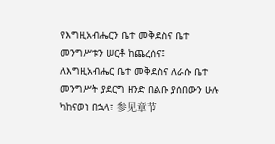የእግዚአብሔርን ቤተ መቅደስና ቤተ መንግሥቱን ሠርቶ ከጨረሰና፤ ለእግዚአብሔር ቤተ መቅደስና ለራሱ ቤተ መንግሥት ያደርግ ዘንድ በልቡ ያሰበውን ሁሉ ካከናወነ በኋላ፣ 参见章节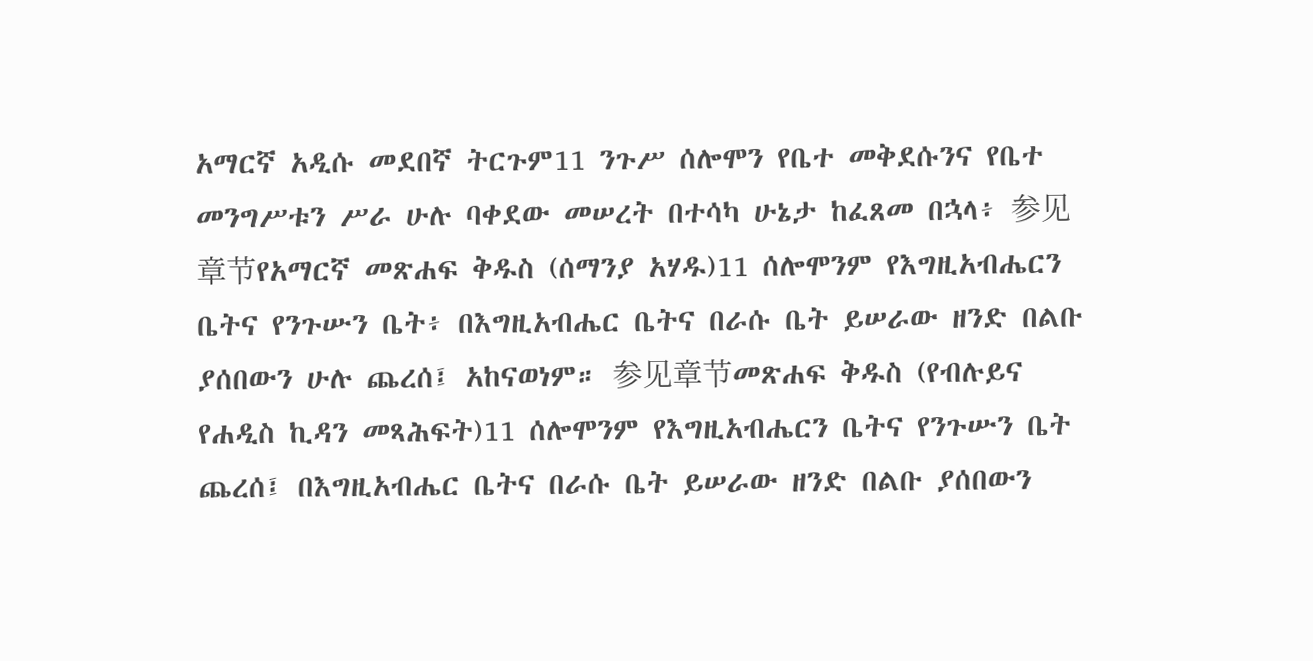አማርኛ አዲሱ መደበኛ ትርጉም11 ንጉሥ ሰሎሞን የቤተ መቅደሱንና የቤተ መንግሥቱን ሥራ ሁሉ ባቀደው መሠረት በተሳካ ሁኔታ ከፈጸመ በኋላ፥ 参见章节የአማርኛ መጽሐፍ ቅዱስ (ሰማንያ አሃዱ)11 ሰሎሞንም የእግዚአብሔርን ቤትና የንጉሡን ቤት፥ በእግዚአብሔር ቤትና በራሱ ቤት ይሠራው ዘንድ በልቡ ያሰበውን ሁሉ ጨረሰ፤ አከናወነም። 参见章节መጽሐፍ ቅዱስ (የብሉይና የሐዲስ ኪዳን መጻሕፍት)11 ሰሎሞንም የእግዚአብሔርን ቤትና የንጉሡን ቤት ጨረሰ፤ በእግዚአብሔር ቤትና በራሱ ቤት ይሠራው ዘንድ በልቡ ያሰበውን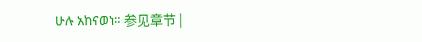ሁሉ አከናወነ። 参见章节 |